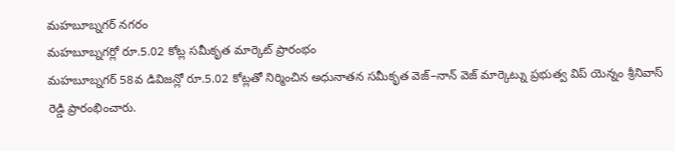మహబూబ్నగర్ నగరం
మహబూబ్నగర్లో రూ.5.02 కోట్ల సమీకృత మార్కెట్ ప్రారంభం
మహబూబ్నగర్ 58వ డివిజన్లో రూ.5.02 కోట్లతో నిర్మించిన అధునాతన సమీకృత వెజ్–నాన్ వెజ్ మార్కెట్ను ప్రభుత్వ విప్ యెన్నం శ్రీనివాస్ రెడ్డి ప్రారంభించారు.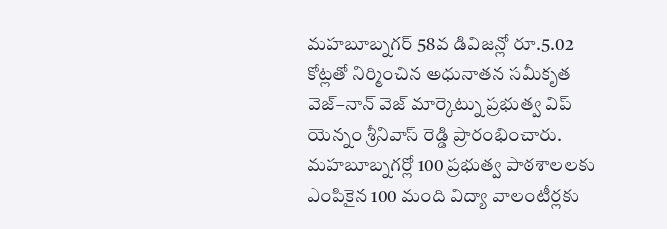మహబూబ్నగర్ 58వ డివిజన్లో రూ.5.02 కోట్లతో నిర్మించిన అధునాతన సమీకృత వెజ్–నాన్ వెజ్ మార్కెట్ను ప్రభుత్వ విప్ యెన్నం శ్రీనివాస్ రెడ్డి ప్రారంభించారు.
మహబూబ్నగర్లో 100 ప్రభుత్వ పాఠశాలలకు ఎంపికైన 100 మంది విద్యా వాలంటీర్లకు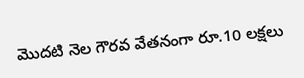మొదటి నెల గౌరవ వేతనంగా రూ.10 లక్షలు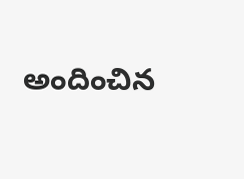అందించిన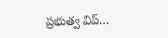ప్రభుత్వ విప్…